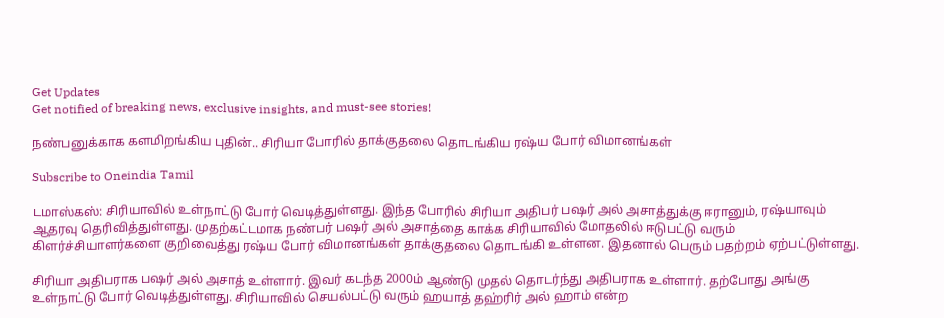Get Updates
Get notified of breaking news, exclusive insights, and must-see stories!

நண்பனுக்காக களமிறங்கிய புதின்.. சிரியா போரில் தாக்குதலை தொடங்கிய ரஷ்ய போர் விமானங்கள்

Subscribe to Oneindia Tamil

டமாஸ்கஸ்: சிரியாவில் உள்நாட்டு போர் வெடித்துள்ளது. இந்த போரில் சிரியா அதிபர் பஷர் அல் அசாத்துக்கு ஈரானும், ரஷ்யாவும் ஆதரவு தெரிவித்துள்ளது. முதற்கட்டமாக நண்பர் பஷர் அல் அசாத்தை காக்க சிரியாவில் மோதலில் ஈடுபட்டு வரும் கிளர்ச்சியாளர்களை குறிவைத்து ரஷ்ய போர் விமானங்கள் தாக்குதலை தொடங்கி உள்ளன. இதனால் பெரும் பதற்றம் ஏற்பட்டுள்ளது.

சிரியா அதிபராக பஷர் அல் அசாத் உள்ளார். இவர் கடந்த 2000ம் ஆண்டு முதல் தொடர்ந்து அதிபராக உள்ளார். தற்போது அங்கு உள்நாட்டு போர் வெடித்துள்ளது. சிரியாவில் செயல்பட்டு வரும் ஹயாத் தஹ்ரிர் அல் ஹாம் என்ற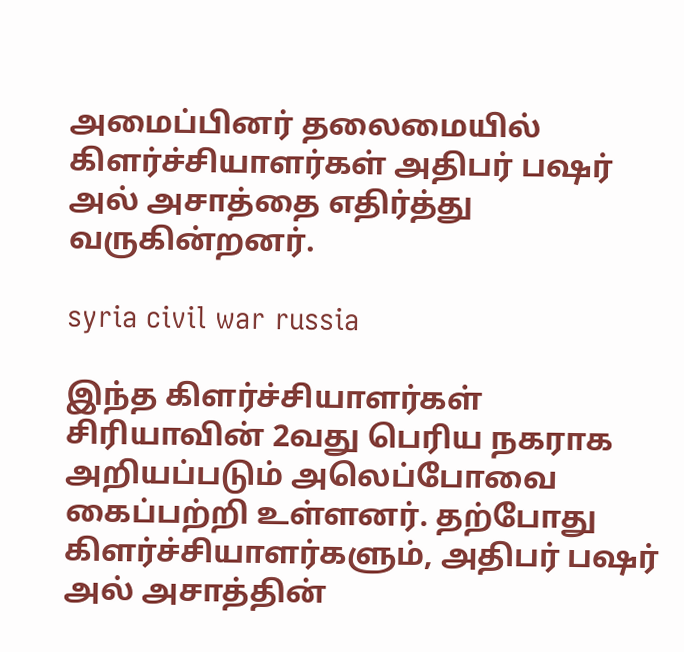அமைப்பினர் தலைமையில் கிளர்ச்சியாளர்கள் அதிபர் பஷர் அல் அசாத்தை எதிர்த்து வருகின்றனர்.

syria civil war russia

இந்த கிளர்ச்சியாளர்கள் சிரியாவின் 2வது பெரிய நகராக அறியப்படும் அலெப்போவை கைப்பற்றி உள்ளனர். தற்போது கிளர்ச்சியாளர்களும், அதிபர் பஷர் அல் அசாத்தின்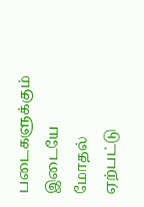படைகளுக்கும் இடையே மோதல் ஏற்பட்டு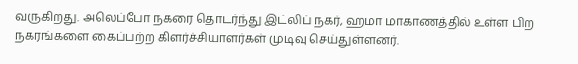வருகிறது. அலெப்போ நகரை தொடர்ந்து இட்லிப் நகர், ஹமா மாகாணத்தில் உள்ள பிற நகரங்களை கைப்பற்ற கிளர்ச்சியாளர்கள் முடிவு செய்துள்ளனர்.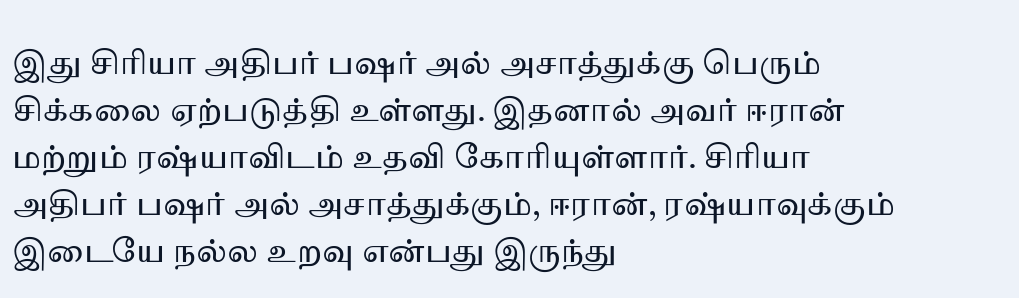இது சிரியா அதிபர் பஷர் அல் அசாத்துக்கு பெரும் சிக்கலை ஏற்படுத்தி உள்ளது. இதனால் அவர் ஈரான் மற்றும் ரஷ்யாவிடம் உதவி கோரியுள்ளார். சிரியா அதிபர் பஷர் அல் அசாத்துக்கும், ஈரான், ரஷ்யாவுக்கும் இடையே நல்ல உறவு என்பது இருந்து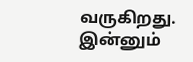வருகிறது. இன்னும்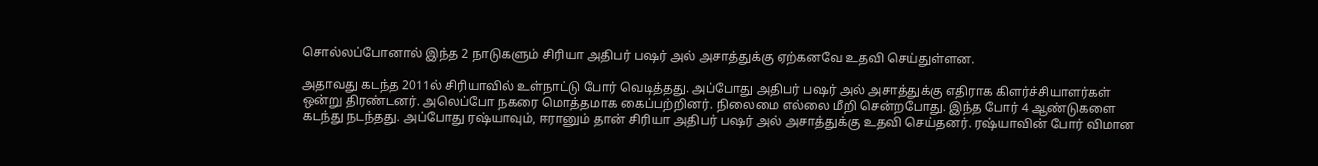சொல்லப்போனால் இந்த 2 நாடுகளும் சிரியா அதிபர் பஷர் அல் அசாத்துக்கு ஏற்கனவே உதவி செய்துள்ளன.

அதாவது கடந்த 2011ல் சிரியாவில் உள்நாட்டு போர் வெடித்தது. அப்போது அதிபர் பஷர் அல் அசாத்துக்கு எதிராக கிளர்ச்சியாளர்கள் ஒன்று திரண்டனர். அலெப்போ நகரை மொத்தமாக கைப்பற்றினர். நிலைமை எல்லை மீறி சென்றபோது. இந்த போர் 4 ஆண்டுகளை கடந்து நடந்தது. அப்போது ரஷ்யாவும், ஈரானும் தான் சிரியா அதிபர் பஷர் அல் அசாத்துக்கு உதவி செய்தனர். ரஷ்யாவின் போர் விமான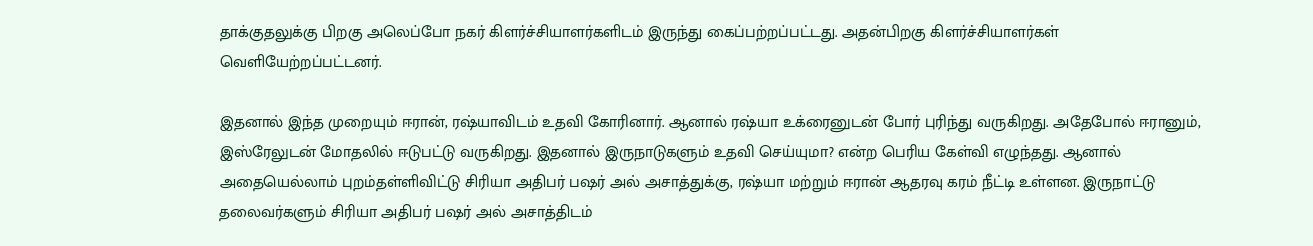தாக்குதலுக்கு பிறகு அலெப்போ நகர் கிளர்ச்சியாளர்களிடம் இருந்து கைப்பற்றப்பட்டது. அதன்பிறகு கிளர்ச்சியாளர்கள் வெளியேற்றப்பட்டனர்.

இதனால் இந்த முறையும் ஈரான், ரஷ்யாவிடம் உதவி கோரினார். ஆனால் ரஷ்யா உக்ரைனுடன் போர் புரிந்து வருகிறது. அதேபோல் ஈரானும், இஸ்ரேலுடன் மோதலில் ஈடுபட்டு வருகிறது. இதனால் இருநாடுகளும் உதவி செய்யுமா? என்ற பெரிய கேள்வி எழுந்தது. ஆனால் அதையெல்லாம் புறம்தள்ளிவிட்டு சிரியா அதிபர் பஷர் அல் அசாத்துக்கு, ரஷ்யா மற்றும் ஈரான் ஆதரவு கரம் நீட்டி உள்ளன. இருநாட்டு தலைவர்களும் சிரியா அதிபர் பஷர் அல் அசாத்திடம்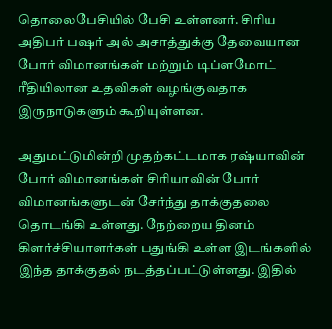தொலைபேசியில் பேசி உள்ளனர். சிரிய அதிபர் பஷர் அல் அசாத்துக்கு தேவையான போர் விமானங்கள் மற்றும் டிப்ளமோட் ரீதியிலான உதவிகள் வழங்குவதாக இருநாடுகளும் கூறியுள்ளன.

அதுமட்டுமின்றி முதற்கட்டமாக ரஷ்யாவின் போர் விமானங்கள் சிரியாவின் போர் விமானங்களுடன் சேர்ந்து தாக்குதலை தொடங்கி உள்ளது. நேற்றைய தினம் கிளர்ச்சியாளர்கள் பதுங்கி உள்ள இடங்களில் இந்த தாக்குதல் நடத்தப்பட்டுள்ளது. இதில்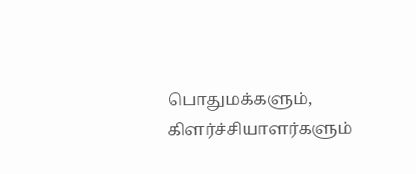பொதுமக்களும், கிளர்ச்சியாளர்களும்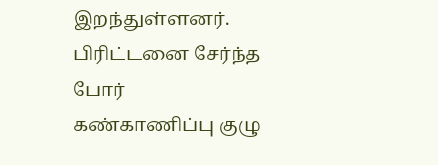இறந்துள்ளனர். பிரிட்டனை சேர்ந்த போர் கண்காணிப்பு குழு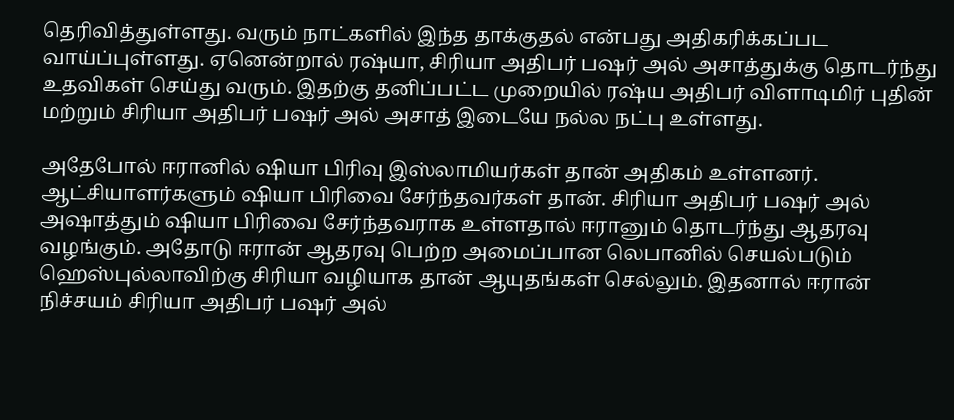தெரிவித்துள்ளது. வரும் நாட்களில் இந்த தாக்குதல் என்பது அதிகரிக்கப்பட வாய்ப்புள்ளது. ஏனென்றால் ரஷ்யா, சிரியா அதிபர் பஷர் அல் அசாத்துக்கு தொடர்ந்து உதவிகள் செய்து வரும். இதற்கு தனிப்பட்ட முறையில் ரஷ்ய அதிபர் விளாடிமிர் புதின் மற்றும் சிரியா அதிபர் பஷர் அல் அசாத் இடையே நல்ல நட்பு உள்ளது.

அதேபோல் ஈரானில் ஷியா பிரிவு இஸ்லாமியர்கள் தான் அதிகம் உள்ளனர். ஆட்சியாளர்களும் ஷியா பிரிவை சேர்ந்தவர்கள் தான். சிரியா அதிபர் பஷர் அல் அஷாத்தும் ஷியா பிரிவை சேர்ந்தவராக உள்ளதால் ஈரானும் தொடர்ந்து ஆதரவு வழங்கும். அதோடு ஈரான் ஆதரவு பெற்ற அமைப்பான லெபானில் செயல்படும் ஹெஸ்புல்லாவிற்கு சிரியா வழியாக தான் ஆயுதங்கள் செல்லும். இதனால் ஈரான் நிச்சயம் சிரியா அதிபர் பஷர் அல்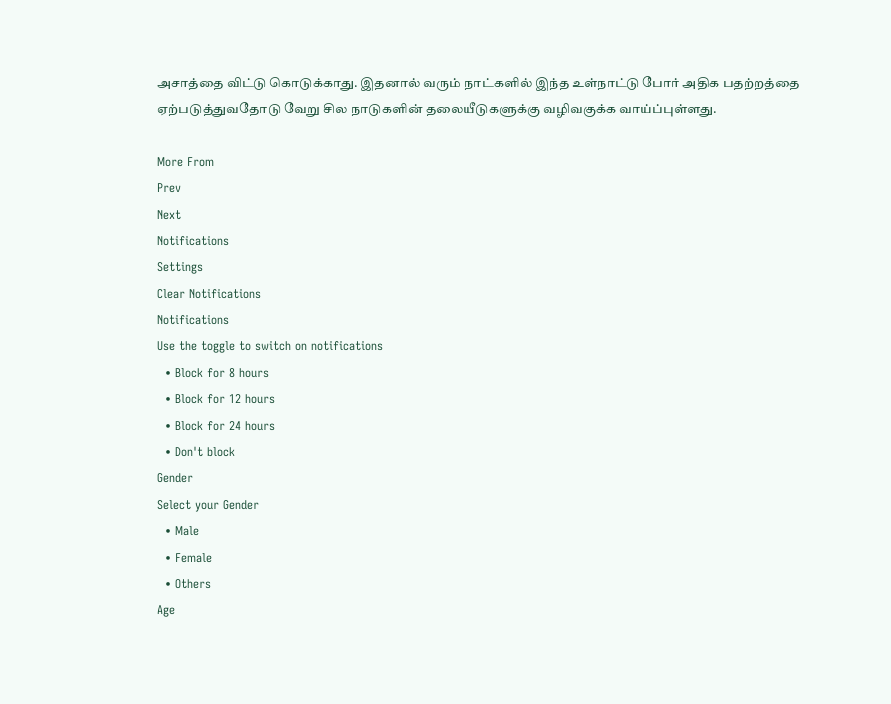அசாத்தை விட்டு கொடுக்காது. இதனால் வரும் நாட்களில் இந்த உள்நாட்டு போர் அதிக பதற்றத்தை ஏற்படுத்துவதோடு வேறு சில நாடுகளின் தலையீடுகளுக்கு வழிவகுக்க வாய்ப்புள்ளது.

More From
Prev
Next
Notifications
Settings
Clear Notifications
Notifications
Use the toggle to switch on notifications
  • Block for 8 hours
  • Block for 12 hours
  • Block for 24 hours
  • Don't block
Gender
Select your Gender
  • Male
  • Female
  • Others
Age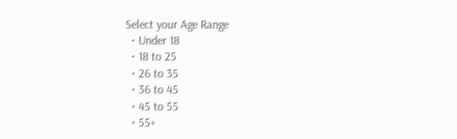Select your Age Range
  • Under 18
  • 18 to 25
  • 26 to 35
  • 36 to 45
  • 45 to 55
  • 55+